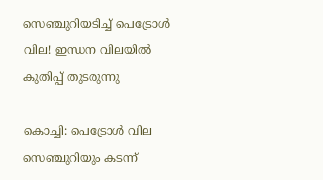സെഞ്ചുറിയടിച്ച് പെട്രോള്‍ വില! ഇന്ധന വിലയില്‍ കുതിപ്പ് തുടരുന്നു

കൊച്ചി: പെട്രോള്‍ വില സെഞ്ചുറിയും കടന്ന്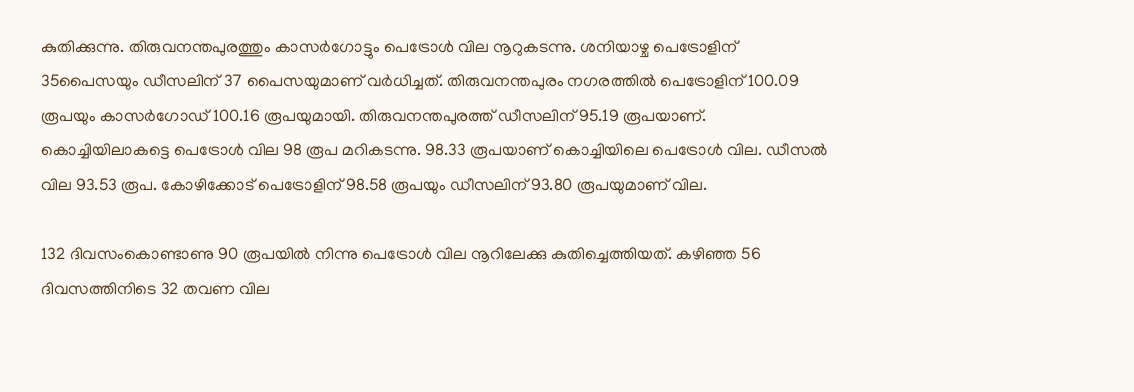കുതിക്കുന്നു. തിരുവനന്തപുരത്തും കാസര്‍ഗോട്ടും പെട്രോള്‍ വില നൂറുകടന്നു. ശനിയാഴ്ച പെട്രോളിന് 35പൈസയും ഡീസലിന് 37 പൈസയുമാണ് വര്‍ധിച്ചത്. തിരുവനന്തപുരം നഗരത്തില്‍ പെട്രോളിന് 100.09 രൂപയും കാസര്‍ഗോഡ് 100.16 രൂപയുമായി. തിരുവനന്തപുരത്ത് ഡീസലിന് 95.19 രൂപയാണ്. കൊച്ചിയിലാകട്ടെ പെട്രോള്‍ വില 98 രൂപ മറികടന്നു. 98.33 രൂപയാണ് കൊച്ചിയിലെ പെട്രോള്‍ വില. ഡീസല്‍ വില 93.53 രൂപ. കോഴിക്കോട് പെട്രോളിന് 98.58 രൂപയും ഡീസലിന് 93.80 രൂപയുമാണ് വില.

132 ദിവസംകൊണ്ടാണു 90 രൂപയില്‍ നിന്നു പെട്രോള്‍ വില നൂറിലേക്കു കുതിച്ചെത്തിയത്. കഴിഞ്ഞ 56 ദിവസത്തിനിടെ 32 തവണ വില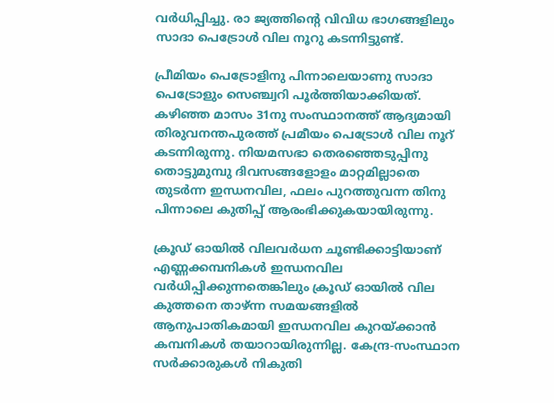വര്‍ധിപ്പിച്ചു. രാ ജ്യത്തിന്റെ വിവിധ ഭാഗങ്ങളിലും സാദാ പെട്രോള്‍ വില നൂറു കടന്നിട്ടുണ്ട്.

പ്രീമിയം പെട്രോളിനു പിന്നാലെയാണു സാദാ പെട്രോളും സെഞ്ച്വറി പൂര്‍ത്തിയാക്കിയത്. കഴിഞ്ഞ മാസം 31നു സംസ്ഥാനത്ത് ആദ്യമായി തിരുവനന്തപുരത്ത് പ്രമീയം പെട്രോള്‍ വില നൂറ് കടന്നിരുന്നു. നിയമസഭാ തെരഞ്ഞെടുപ്പിനു തൊട്ടുമുമ്പു ദിവസങ്ങളോളം മാറ്റമില്ലാതെ തുടര്‍ന്ന ഇന്ധനവില, ഫലം പുറത്തുവന്ന തിനു പിന്നാലെ കുതിപ്പ് ആരംഭിക്കുകയായിരുന്നു.

ക്രൂഡ് ഓയില്‍ വിലവര്‍ധന ചൂണ്ടിക്കാട്ടിയാണ് എണ്ണക്കമ്പനികള്‍ ഇന്ധനവില വര്‍ധിപ്പിക്കുന്നതെങ്കിലും ക്രൂഡ് ഓയില്‍ വില കുത്തനെ താഴ്ന്ന സമയങ്ങളില്‍ ആനുപാതികമായി ഇന്ധനവില കുറയ്ക്കാന്‍ കമ്പനികള്‍ തയാറായിരുന്നില്ല. കേന്ദ്ര-സംസ്ഥാന സര്‍ക്കാരുകള്‍ നികുതി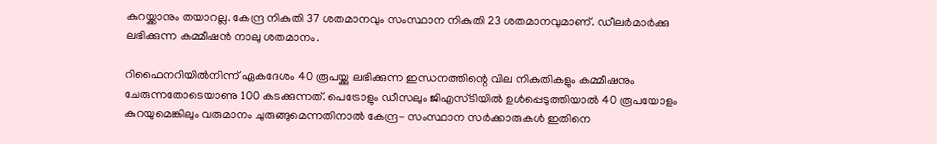കുറയ്ക്കാനും തയാറല്ല. കേന്ദ്ര നികുതി 37 ശതമാനവും സംസ്ഥാന നികുതി 23 ശതമാനവുമാണ്. ഡീലര്‍മാര്‍ക്കു ലഭിക്കുന്ന കമ്മീഷന്‍ നാലു ശതമാനം.

റിഫൈനറിയില്‍നിന്ന് ഏകദേശം 40 രൂപയ്ക്കു ലഭിക്കുന്ന ഇന്ധനത്തിന്റെ വില നികുതികളും കമ്മീഷനും ചേരുന്നതോടെയാണു 100 കടക്കുന്നത്. പെട്രോളും ഡീസലും ജിഎസ്ടിയില്‍ ഉള്‍പ്പെടുത്തിയാല്‍ 40 രൂപയോളം കുറയുമെങ്കിലും വരുമാനം ചുരുങ്ങുമെന്നതിനാല്‍ കേന്ദ്ര- സംസ്ഥാന സര്‍ക്കാരുകള്‍ ഇതിനെ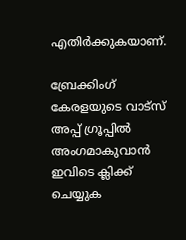എതിര്‍ക്കുകയാണ്.

ബ്രേക്കിംഗ് കേരളയുടെ വാട്സ് അപ്പ് ഗ്രൂപ്പിൽ അംഗമാകുവാൻ ഇവിടെ ക്ലിക്ക് ചെയ്യുക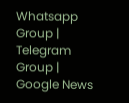Whatsapp Group | Telegram Group | Google News